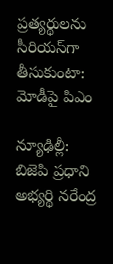ప్రత్యర్థులను సీరియస్‌గా తీసుకుంటా: మోడీపై పిఎం

న్యూఢిల్లీ: బిజెపి ప్రధాని అభ్యర్థి నరేంద్ర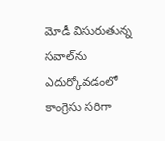మోడీ విసురుతున్న సవాల్‌ను ఎదుర్కోవడంలో కాంగ్రెసు సరిగా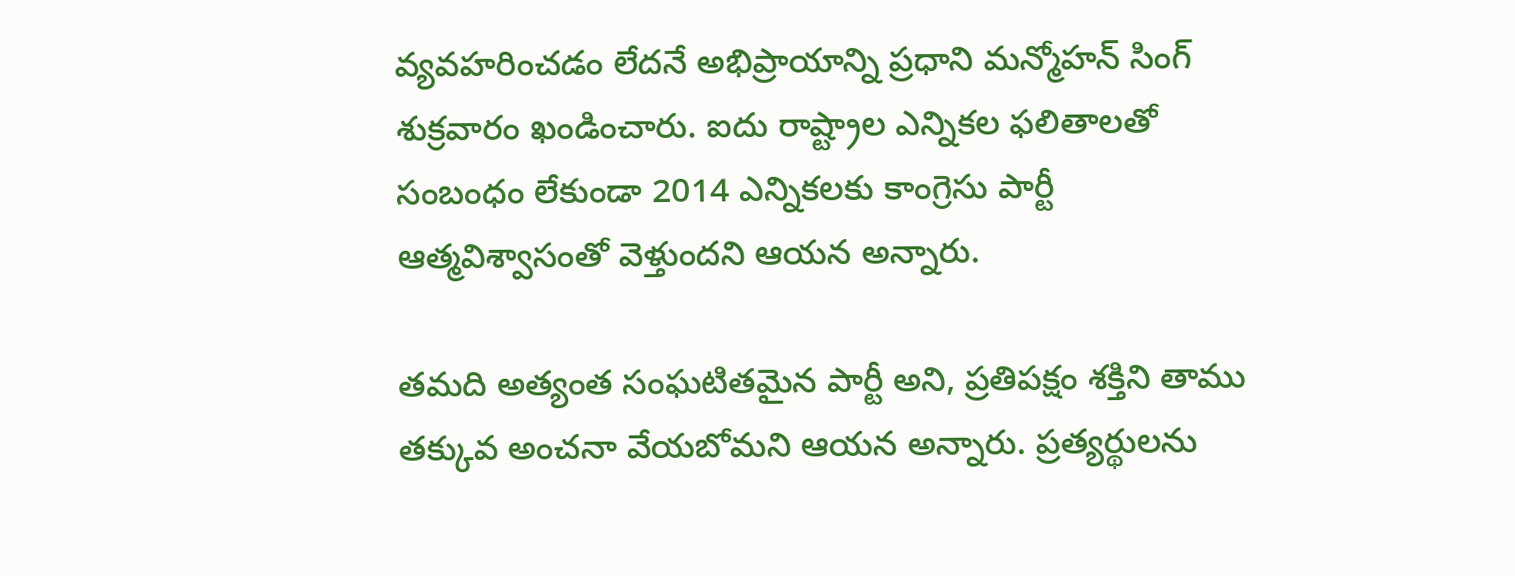వ్యవహరించడం లేదనే అభిప్రాయాన్ని ప్రధాని మన్మోహన్ సింగ్ శుక్రవారం ఖండించారు. ఐదు రాష్ట్రాల ఎన్నికల ఫలితాలతో సంబంధం లేకుండా 2014 ఎన్నికలకు కాంగ్రెసు పార్టీ ఆత్మవిశ్వాసంతో వెళ్తుందని ఆయన అన్నారు.

తమది అత్యంత సంఘటితమైన పార్టీ అని, ప్రతిపక్షం శక్తిని తాము తక్కువ అంచనా వేయబోమని ఆయన అన్నారు. ప్రత్యర్థులను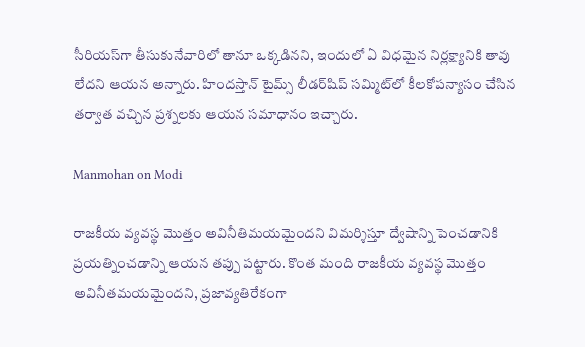సీరియస్‌గా తీసుకునేవారిలో తానూ ఒక్కడినని, ఇందులో ఏ విధమైన నిర్లక్ష్యానికి తావు లేదని ఆయన అన్నారు. హిందస్తాన్ టైమ్స్ లీడర్‌షిప్ సమ్మిట్‌లో కీలకోపన్యాసం చేసిన తర్వాత వచ్చిన ప్రశ్నలకు ఆయన సమాధానం ఇచ్చారు.

Manmohan on Modi

రాజకీయ వ్యవస్థ మొత్తం అవినీతిమయమైందని విమర్శిస్తూ ద్వేషాన్ని పెంచడానికి ప్రయత్నించడాన్ని ఆయన తప్పు పట్టారు. కొంత మంది రాజకీయ వ్యవస్థ మొత్తం అవినీతమయమైందని, ప్రజావ్యతిరేకంగా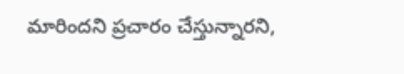మారిందని ప్రచారం చేస్తున్నారని,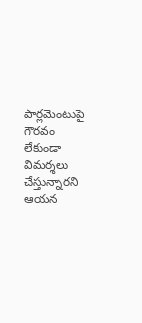పార్లమెంటుపై గౌరవం లేకుండా విమర్శలు చేస్తున్నారని ఆయన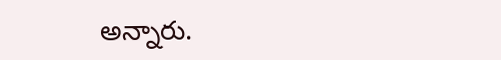అన్నారు.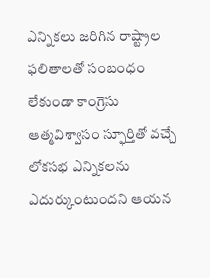ఎన్నికలు జరిగిన రాష్ట్రాల ఫలితాలతో సంబంధం లేకుండా కాంగ్రెసు ఆత్మవిశ్వాసం స్ఫూర్తితో వచ్చే లోకసభ ఎన్నికలను ఎదుర్కుంటుందని ఆయన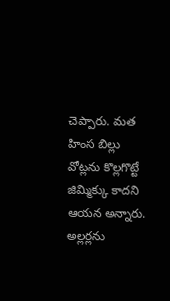చెప్పారు. మత హింస బిల్లు వోట్లను కొల్లగొట్టే జిమ్మిక్కు కాదని ఆయన అన్నారు. అల్లర్లను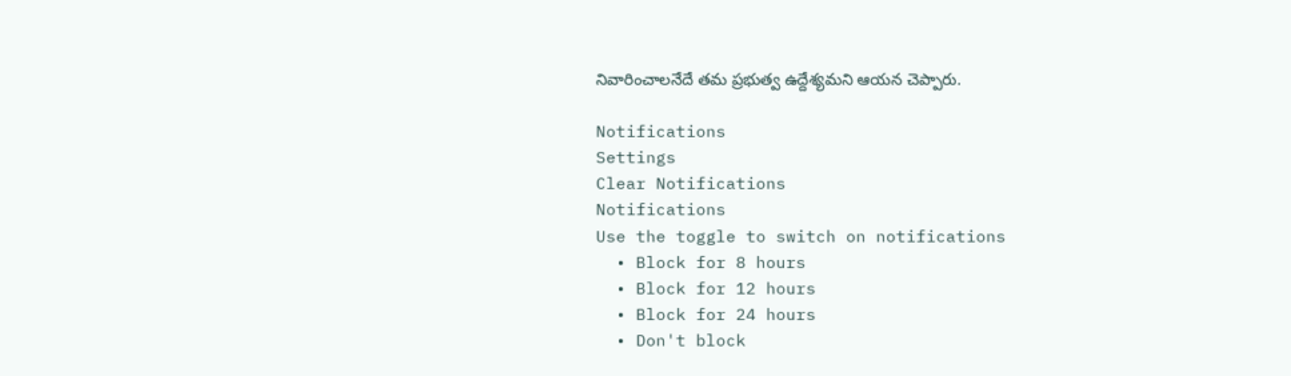నివారించాలనేదే తమ ప్రభుత్వ ఉద్దేశ్యమని ఆయన చెప్పారు.

Notifications
Settings
Clear Notifications
Notifications
Use the toggle to switch on notifications
  • Block for 8 hours
  • Block for 12 hours
  • Block for 24 hours
  • Don't block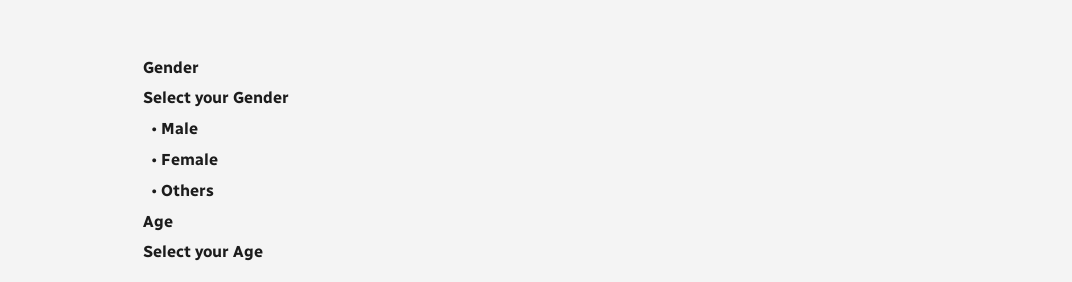Gender
Select your Gender
  • Male
  • Female
  • Others
Age
Select your Age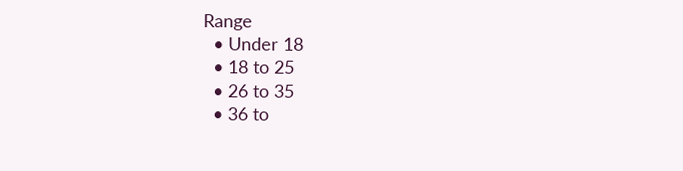Range
  • Under 18
  • 18 to 25
  • 26 to 35
  • 36 to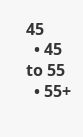45
  • 45 to 55
  • 55+